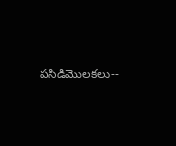పసిడిమొలకలు--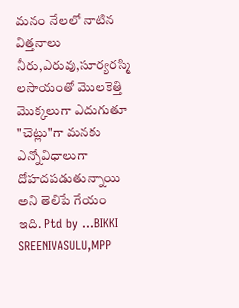మనం నేలలో నాటిన విత్తనాలు నీరు,ఎరువు,సూర్యరస్మి లసాయంతో మొలకెత్తి మొక్కలుగా ఎదుగుతూ "చెట్లు"గా మనకు ఎన్నోవిధాలుగా దోహదపడుతున్నాయి అని తెలిపే గేయం ఇది. Ptd by ...BIKKI SREENIVASULU,MPP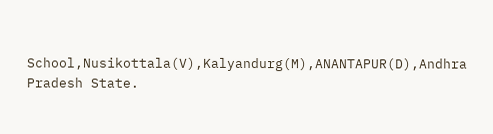School,Nusikottala(V),Kalyandurg(M),ANANTAPUR(D),Andhra Pradesh State.